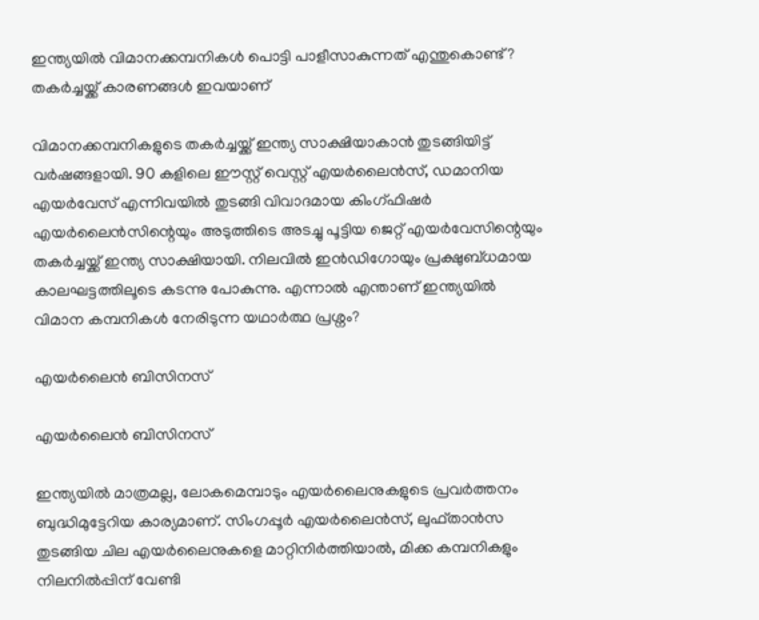ഇന്ത്യയിൽ വിമാനക്കമ്പനികൾ പൊട്ടി പാളീസാകുന്നത് എന്തുകൊണ്ട്? തകർച്ചയ്ക്ക് കാരണങ്ങൾ ഇവയാണ്

വിമാനക്കമ്പനികളുടെ തകർച്ചയ്ക്ക് ഇന്ത്യ സാക്ഷിയാകാൻ തുടങ്ങിയിട്ട് വർഷങ്ങളായി. 90 കളിലെ ഈസ്റ്റ് വെസ്റ്റ് എയർലൈൻസ്, ഡമാനിയ എയർവേസ് എന്നിവയിൽ തുടങ്ങി വിവാദമായ കിംഗ്ഫിഷർ എയർലൈൻസിന്റെയും അടുത്തിടെ അടച്ചു പൂട്ടിയ ജെറ്റ് എയർവേസിന്റെയും തകർച്ചയ്ക്ക് ഇന്ത്യ സാക്ഷിയായി. നിലവിൽ ഇൻഡിഗോയും പ്രക്ഷുബ്ധമായ കാലഘട്ടത്തിലൂടെ കടന്നു പോകുന്നു. എന്നാൽ എന്താണ് ഇന്ത്യയിൽ വിമാന കമ്പനികൾ നേരിടുന്ന യഥാർത്ഥ പ്രശ്നം?

എയർലൈൻ ബിസിനസ്

എയർലൈൻ ബിസിനസ്

ഇന്ത്യയിൽ മാത്രമല്ല, ലോകമെമ്പാടും എയർലൈനുകളുടെ പ്രവർത്തനം ബുദ്ധിമുട്ടേറിയ കാര്യമാണ്. സിംഗപ്പൂർ എയർലൈൻസ്, ലുഫ്താൻസ തുടങ്ങിയ ചില എയർലൈനുകളെ മാറ്റിനിർത്തിയാൽ, മിക്ക കമ്പനികളും നിലനിൽപ്പിന് വേണ്ടി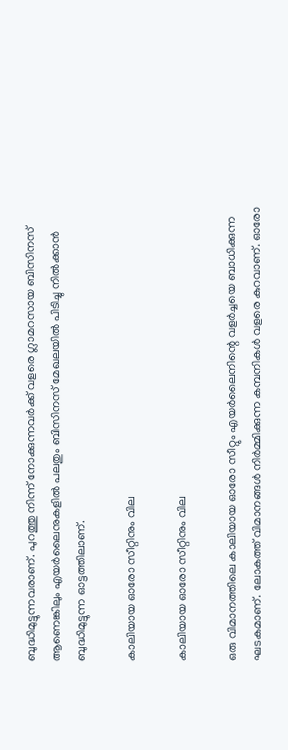ബുദ്ധിമുട്ടുന്നവരാണ്. പുറത്തു നിന്ന് നോക്കുന്നവർക്ക് വളരെ ഗ്ലാമറസായ ബിസിനസ് ആണെങ്കിലും എയർലൈനുകളിൽ പലതും ബിസിനസ് മേഖലയിൽ പിടിച്ചു നിൽക്കാൻ ബുദ്ധിമുട്ടുന്ന ഓട്ടത്തിലാണ്.

കാലിയായ ഓരോ സീറ്റിനും വില

കാലിയായ ഓരോ സീറ്റിനും വില

ഒരു വിമാനത്തിലെ കാലിയായ ഓരോ സീറ്റും എയർലൈനിന്റെ വളർച്ചയെ ബാധിക്കുന്ന ഘടകമാണ്. ലോകത്ത് വിമാനങ്ങൾ നിർമ്മിക്കുന്ന കമ്പനികൾ വളരെ കുറവാണ്. ഓരോ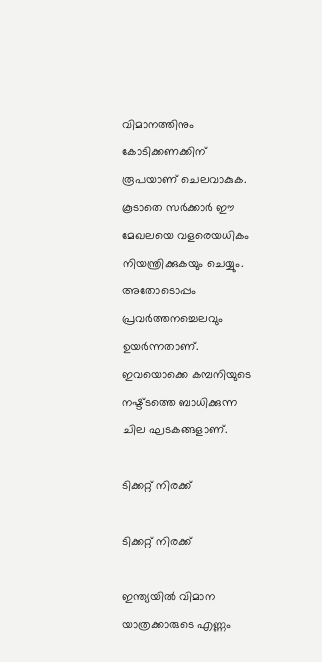വിമാനത്തിനും കോടിക്കണക്കിന് രൂപയാണ് ചെലവാകുക. കൂടാതെ സർക്കാർ ഈ മേഖലയെ വളരെയധികം നിയന്ത്രിക്കുകയും ചെയ്യും. അതോടൊപ്പം പ്രവർത്തനച്ചെലവും ഉയർന്നതാണ്. ഇവയൊക്കെ കമ്പനിയുടെ നഷ്ട്ടത്തെ ബാധിക്കുന്ന ചില ഘടകങ്ങളാണ്.

ടിക്കറ്റ് നിരക്ക്

ടിക്കറ്റ് നിരക്ക്

ഇന്ത്യയിൽ വിമാന യാത്രക്കാരുടെ എണ്ണം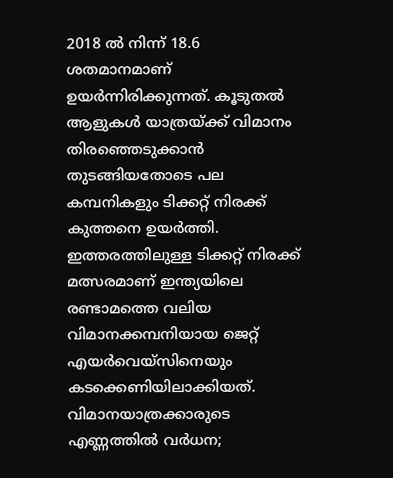2018 ൽ നിന്ന് 18.6 ശതമാനമാണ് ഉയർന്നിരിക്കുന്നത്. കൂടുതൽ ആളുകൾ യാത്രയ്ക്ക് വിമാനം തിരഞ്ഞെടുക്കാൻ തുടങ്ങിയതോടെ പല കമ്പനികളും ടിക്കറ്റ് നിരക്ക് കുത്തനെ ഉയർത്തി. ഇത്തരത്തിലുള്ള ടിക്കറ്റ് നിരക്ക് മത്സരമാണ് ഇന്ത്യയിലെ രണ്ടാമത്തെ വലിയ വിമാനക്കമ്പനിയായ ജെറ്റ് എയർവെയ്സിനെയും കടക്കെണിയിലാക്കിയത്. വിമാനയാത്രക്കാരുടെ എണ്ണത്തില്‍ വര്‍ധന;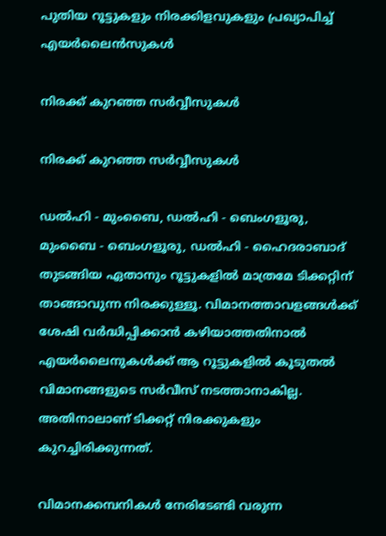പുതിയ റൂട്ടുകളും നിരക്കിളവുകളും പ്രഖ്യാപിച്ച് എയര്‍ലൈന്‍സുകള്‍

നിരക്ക് കുറഞ്ഞ സർവ്വീസുകൾ

നിരക്ക് കുറഞ്ഞ സർവ്വീസുകൾ

ഡൽഹി - മുംബൈ, ഡൽഹി - ബെംഗളൂരു, മുംബൈ - ബെംഗളൂരു, ഡൽഹി - ഹൈദരാബാദ് തുടങ്ങിയ ഏതാനും റൂട്ടുകളിൽ മാത്രമേ ടിക്കറ്റിന് താങ്ങാവുന്ന നിരക്കുള്ളൂ. വിമാനത്താവളങ്ങൾക്ക് ശേഷി വർദ്ധിപ്പിക്കാൻ കഴിയാത്തതിനാൽ എയർലൈനുകൾക്ക് ആ റൂട്ടുകളിൽ കൂടുതൽ വിമാനങ്ങളുടെ സർവീസ് നടത്താനാകില്ല. അതിനാലാണ് ടിക്കറ്റ് നിരക്കുകളും കുറച്ചിരിക്കുന്നത്.

വിമാനക്കമ്പനികൾ നേരിടേണ്ടി വരുന്ന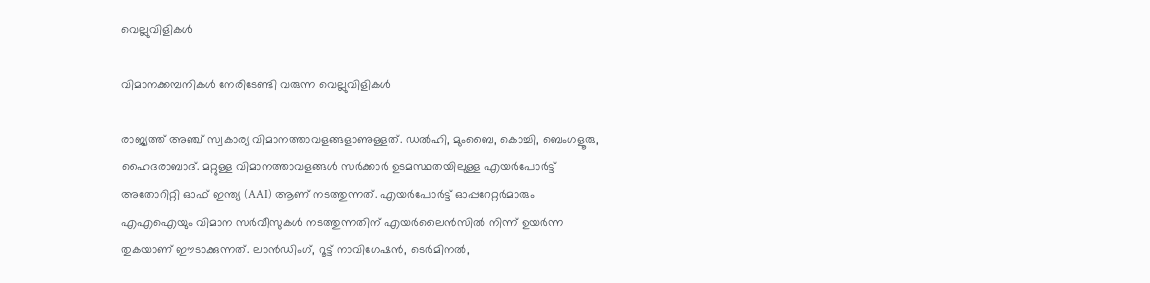വെല്ലുവിളികൾ

വിമാനക്കമ്പനികൾ നേരിടേണ്ടി വരുന്ന വെല്ലുവിളികൾ

രാജ്യത്ത് അഞ്ച് സ്വകാര്യ വിമാനത്താവളങ്ങളാണുള്ളത്. ഡൽഹി, മുംബൈ, കൊച്ചി, ബെംഗളൂരു, ഹൈദരാബാദ്. മറ്റുള്ള വിമാനത്താവളങ്ങൾ സർക്കാർ ഉടമസ്ഥതയിലുള്ള എയർപോർട്ട് അതോറിറ്റി ഓഫ് ഇന്ത്യ (AAI) ആണ് നടത്തുന്നത്. എയർപോർട്ട് ഓപ്പറേറ്റർമാരും എ‌എ‌ഐയും വിമാന സർവീസുകൾ നടത്തുന്നതിന് എയർലൈൻ‌സിൽ നിന്ന് ഉയർന്ന തുകയാണ് ഈടാക്കുന്നത്. ലാൻഡിംഗ്, റൂട്ട് നാവിഗേഷൻ, ടെർമിനൽ,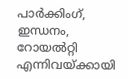പാർക്കിംഗ്, ഇന്ധനം, റോയൽറ്റി എന്നിവയ്ക്കായി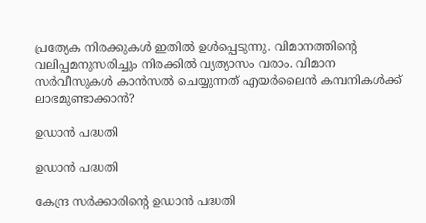പ്രത്യേക നിരക്കുകൾ ഇതിൽ ഉൾപ്പെടുന്നു. വിമാനത്തിന്റെ വലിപ്പമനുസരിച്ചും നിരക്കിൽ വ്യത്യാസം വരാം. വിമാന സര്‍വീസുകള്‍ കാന്‍സല്‍ ചെയ്യുന്നത് എയര്‍ലൈന്‍ കമ്പനികള്‍ക്ക് ലാഭമുണ്ടാക്കാന്‍?

ഉഡാൻ പദ്ധതി

ഉഡാൻ പദ്ധതി

കേന്ദ്ര സർക്കാരിന്റെ ഉഡാൻ പദ്ധതി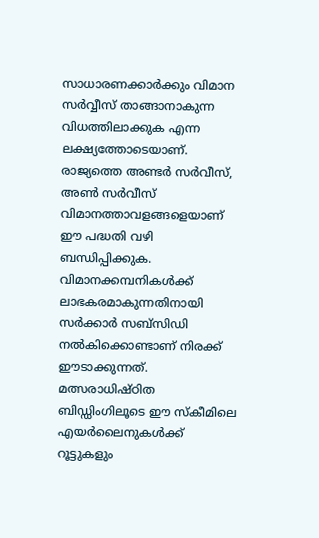സാധാരണക്കാർക്കും വിമാന സർവ്വീസ് താങ്ങാനാകുന്ന വിധത്തിലാക്കുക എന്ന ലക്ഷ്യത്തോടെയാണ്. രാജ്യത്തെ അണ്ടർ സർവീസ്, അൺ സർവീസ് വിമാനത്താവളങ്ങളെയാണ് ഈ പദ്ധതി വഴി ബന്ധിപ്പിക്കുക. വിമാനക്കമ്പനികൾക്ക് ലാഭകരമാകുന്നതിനായി സർക്കാർ സബ്‌സിഡി നൽകിക്കൊണ്ടാണ് നിരക്ക് ഈടാക്കുന്നത്. മത്സരാധിഷ്ഠിത ബിഡ്ഡിംഗിലൂടെ ഈ സ്കീമിലെ എയർലൈനുകൾക്ക് റൂട്ടുകളും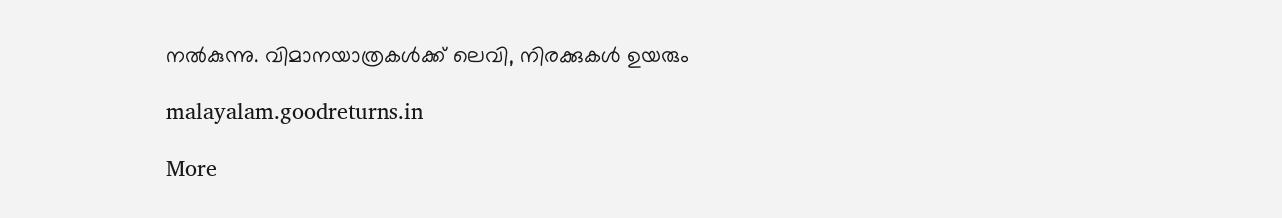നൽകുന്നു. വിമാനയാത്രകള്‍ക്ക് ലെവി, നിരക്കുകള്‍ ഉയരും

malayalam.goodreturns.in

More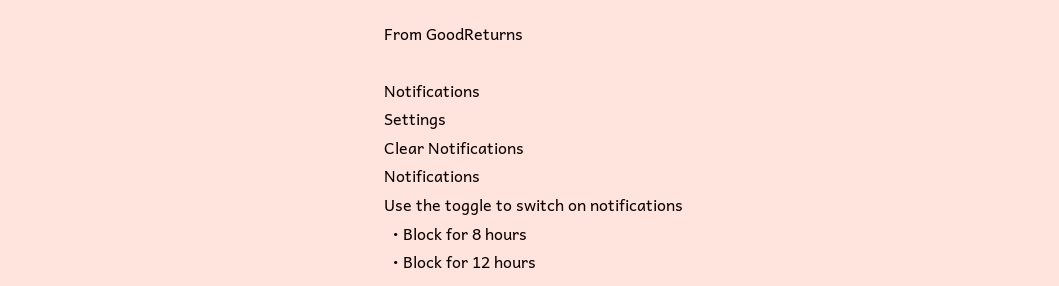From GoodReturns

Notifications
Settings
Clear Notifications
Notifications
Use the toggle to switch on notifications
  • Block for 8 hours
  • Block for 12 hours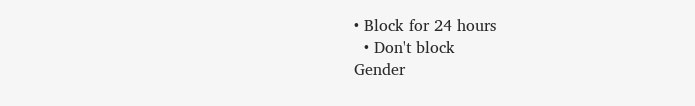• Block for 24 hours
  • Don't block
Gender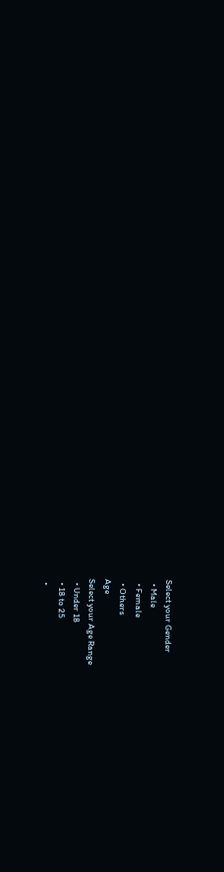Select your Gender
  • Male
  • Female
  • Others
Age
Select your Age Range
  • Under 18
  • 18 to 25
  •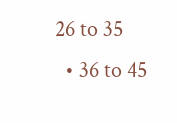26 to 35
  • 36 to 45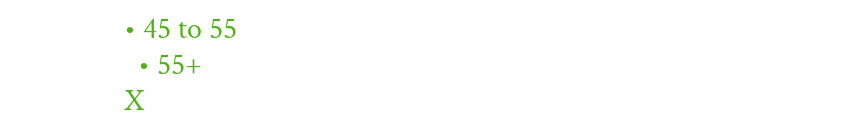• 45 to 55
  • 55+
X